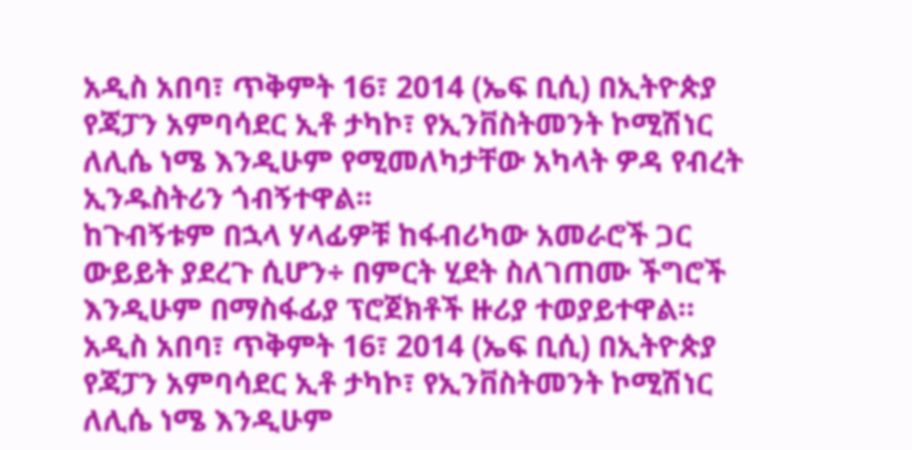አዲስ አበባ፣ ጥቅምት 16፣ 2014 (ኤፍ ቢሲ) በኢትዮጵያ የጃፓን አምባሳደር ኢቶ ታካኮ፣ የኢንቨስትመንት ኮሚሽነር ለሊሴ ነሜ እንዲሁም የሚመለካታቸው አካላት ዎዳ የብረት ኢንዱስትሪን ጎብኝተዋል፡፡
ከጉብኝቱም በኋላ ሃላፊዎቹ ከፋብሪካው አመራሮች ጋር ውይይት ያደረጉ ሲሆን÷ በምርት ሂደት ስለገጠሙ ችግሮች እንዲሁም በማስፋፊያ ፕሮጀክቶች ዙሪያ ተወያይተዋል።
አዲስ አበባ፣ ጥቅምት 16፣ 2014 (ኤፍ ቢሲ) በኢትዮጵያ የጃፓን አምባሳደር ኢቶ ታካኮ፣ የኢንቨስትመንት ኮሚሽነር ለሊሴ ነሜ እንዲሁም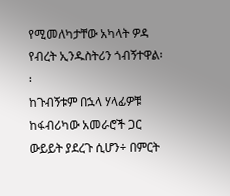የሚመለካታቸው አካላት ዎዳ የብረት ኢንዱስትሪን ጎብኝተዋል፡፡
ከጉብኝቱም በኋላ ሃላፊዎቹ ከፋብሪካው አመራሮች ጋር ውይይት ያደረጉ ሲሆን÷ በምርት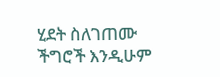ሂደት ስለገጠሙ ችግሮች እንዲሁም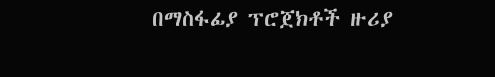በማስፋፊያ ፕሮጀክቶች ዙሪያ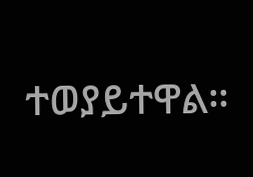ተወያይተዋል።